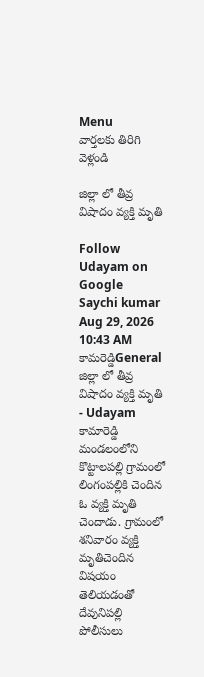Menu
వార్తలకు తిరిగి వెళ్లండి

జిల్లా లో తీవ్ర విషాదం వ్యక్తి మృతి

Follow Udayam on Google
Saychi kumar Aug 29, 2026 10:43 AM కామరెడ్డిGeneral
జిల్లా లో తీవ్ర విషాదం వ్యక్తి మృతి - Udayam
కామారెడ్డి మండలంలోని కొట్టాలపల్లి గ్రామంలో లింగంపల్లికి చెందిన ఓ వ్యక్తి మృతి చెందాడు. గ్రామంలో శనివారం వ్యక్తి మృతిచెందిన విషయం తెలియడంతో దేవునిపల్లి పోలీసులు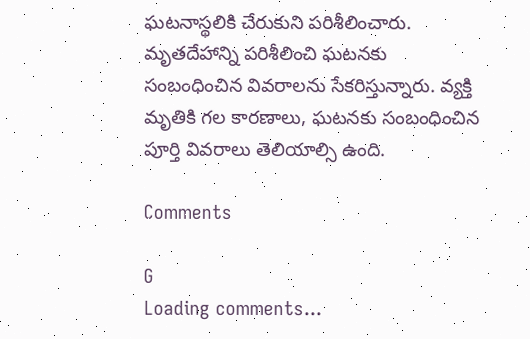ఘటనాస్థలికి చేరుకుని పరిశీలించారు. మృతదేహాన్ని పరిశీలించి ఘటనకు సంబంధించిన వివరాలను సేకరిస్తున్నారు. వ్యక్తి మృతికి గల కారణాలు, ఘటనకు సంబంధించిన పూర్తి వివరాలు తెలియాల్సి ఉంది.

Comments

G
Loading comments...